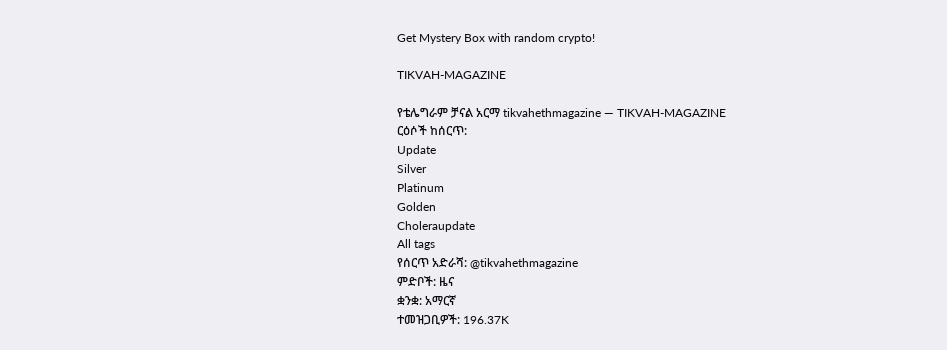Get Mystery Box with random crypto!

TIKVAH-MAGAZINE

የቴሌግራም ቻናል አርማ tikvahethmagazine — TIKVAH-MAGAZINE
ርዕሶች ከሰርጥ:
Update
Silver
Platinum
Golden
Choleraupdate
All tags
የሰርጥ አድራሻ: @tikvahethmagazine
ምድቦች: ዜና
ቋንቋ: አማርኛ
ተመዝጋቢዎች: 196.37K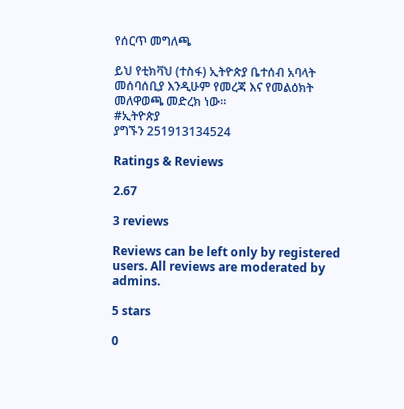የሰርጥ መግለጫ

ይህ የቲክቫህ (ተስፋ) ኢትዮጵያ ቤተሰብ አባላት መሰባሰቢያ እንዲሁም የመረጃ እና የመልዕክት መለዋወጫ መድረክ ነው።
#ኢትዮጵያ
ያግኙን 251913134524

Ratings & Reviews

2.67

3 reviews

Reviews can be left only by registered users. All reviews are moderated by admins.

5 stars

0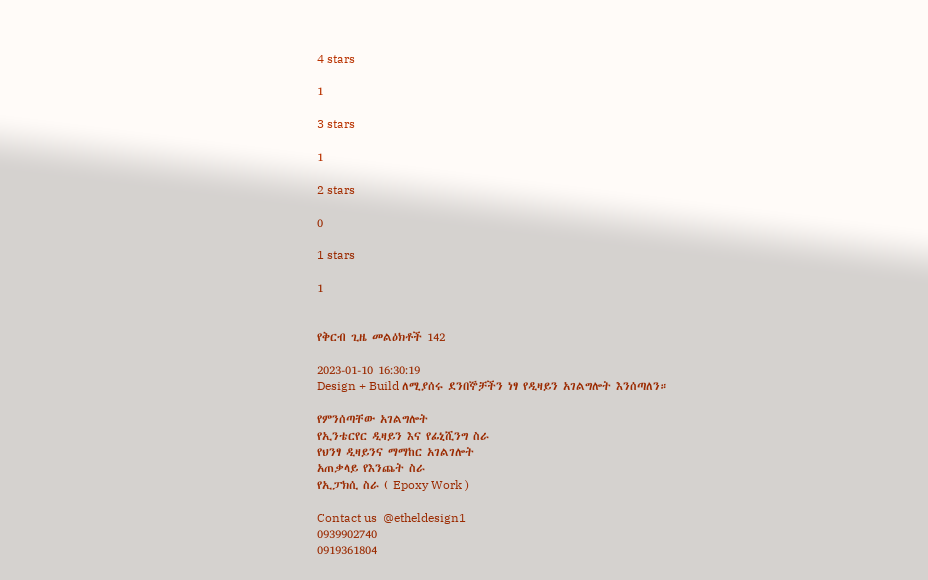4 stars

1

3 stars

1

2 stars

0

1 stars

1


የቅርብ ጊዜ መልዕክቶች 142

2023-01-10 16:30:19
Design + Build ለሚያሰሩ ደንበኞቻችን ነፃ የዲዛይን አገልግሎት እንሰጣለን።

የምንሰጣቸው አገልግሎት
የኢንቴርየር ዲዛይን እና የፊኒሺንግ ስራ
የህንፃ ዲዛይንና ማማከር አገልገሎት
አጠቃላይ የእንጨት ስራ
የኢፓክሲ ስራ ( Epoxy Work )

Contact us  @etheldesign1
0939902740
0919361804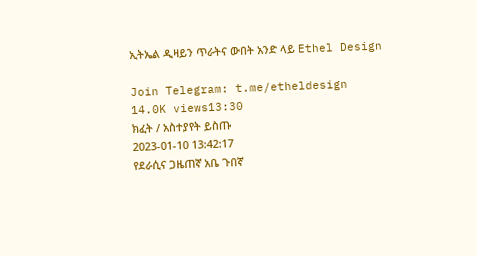ኢትኤል ዲዛይን ጥራትና ውበት አንድ ላይ Ethel Design

Join Telegram: t.me/etheldesign
14.0K views13:30
ክፈት / አስተያየት ይስጡ
2023-01-10 13:42:17
የደራሲና ጋዜጠኛ አቤ ጉበኛ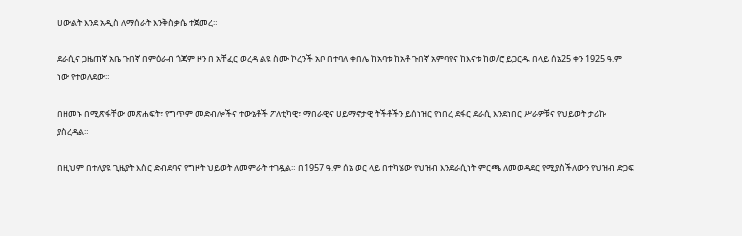ሀውልት እንደ አዲስ ለማሰራት እንቅስቃሴ ተጀመረ።

ደራሲና ጋዜጠኛ አቤ ጉበኛ በምዕራብ ጎጃም ዞን በ አቸፈር ወረዳ ልዩ ስሙ ኮረንች አቦ በተባለ ቀበሌ ከአባቱ ከአቶ ጉበኛ አምባየና ከእናቱ ከወ/ሮ ይጋርዱ በላይ ሰኔ25 ቀን 1925 ዓ.ም ነው የተወለደው።

በዘመኑ በሚጽፋቸው መጽሐፍት፣ የግጥም መድብሎችና ተውኔቶች ፖለቲካዊ፣ ማበራዊና ሀይማኖታዊ ትችቶችን ይሰነዝር የነበረ ደፋር ደራሲ እንደነበር ሥራዎቹና የህይወት ታሪኩ ያስረዳል።

በዚህም በተለያዩ ጊዜያት እስር ድብደባና የግዞት ህይወት ለመምራት ተገዷል። በ1957 ዓ.ም ሰኔ ወር ላይ በተካሄው የህዝብ እንደራሲነት ምርጫ ለመወዳደር የሚያስችለውን የህዝብ ድጋፍ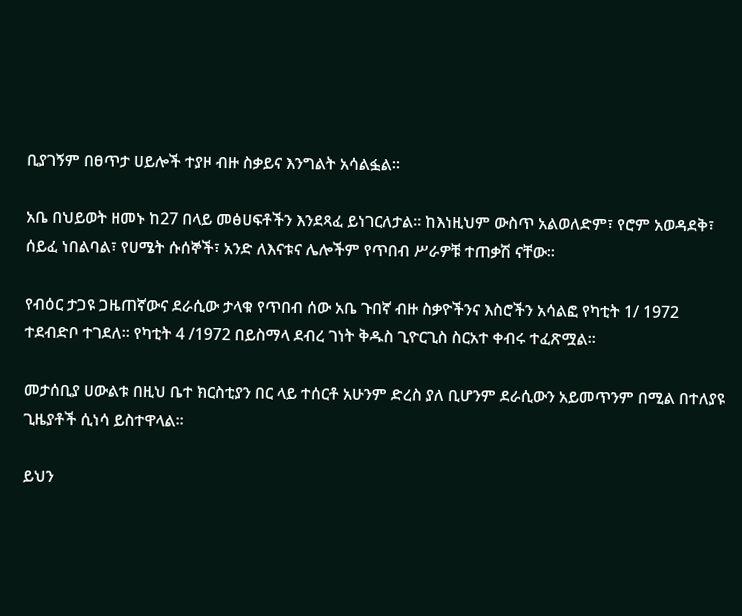ቢያገኝም በፀጥታ ሀይሎች ተያዞ ብዙ ስቃይና እንግልት አሳልፏል።

አቤ በህይወት ዘመኑ ከ27 በላይ መፅሀፍቶችን እንደጻፈ ይነገርለታል። ከእነዚህም ውስጥ አልወለድም፣ የሮም አወዳደቅ፣ ሰይፈ ነበልባል፣ የሀሜት ሱሰኞች፣ አንድ ለእናቱና ሌሎችም የጥበብ ሥራዎቹ ተጠቃሽ ናቸው።

የብዕር ታጋዩ ጋዜጠኛውና ደራሲው ታላቁ የጥበብ ሰው አቤ ጉበኛ ብዙ ስቃዮችንና እስሮችን አሳልፎ የካቲት 1/ 1972 ተደብድቦ ተገደለ። የካቲት 4 /1972 በይስማላ ደብረ ገነት ቅዱስ ጊዮርጊስ ስርአተ ቀብሩ ተፈጽሟል።

መታሰቢያ ሀውልቱ በዚህ ቤተ ክርስቲያን በር ላይ ተሰርቶ አሁንም ድረስ ያለ ቢሆንም ደራሲውን አይመጥንም በሚል በተለያዩ ጊዜያቶች ሲነሳ ይስተዋላል።

ይህን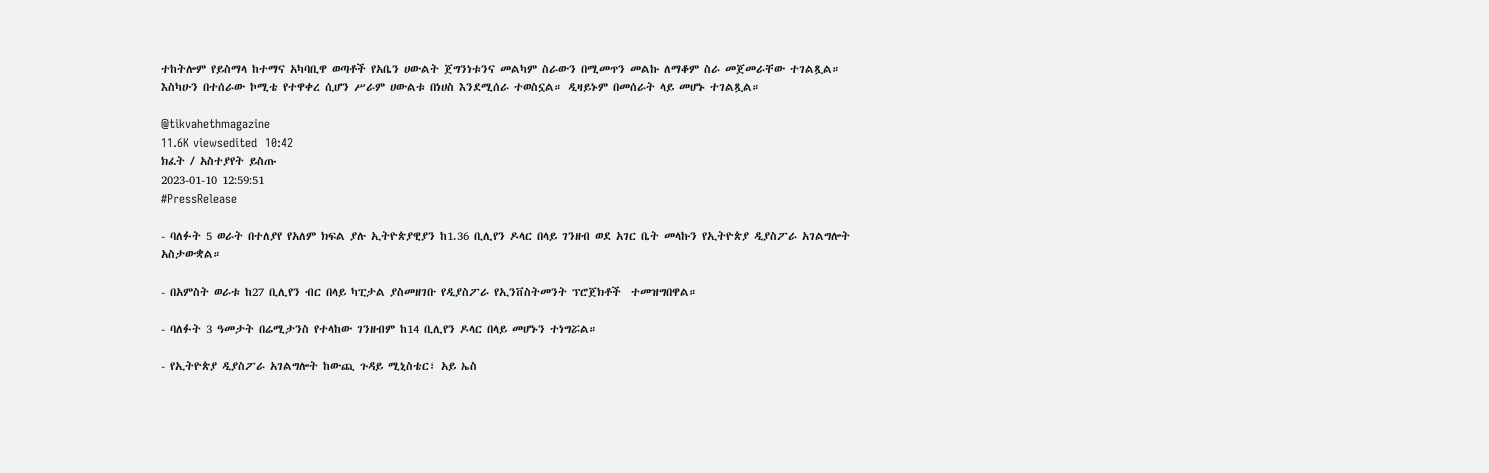ተከትሎም የይስማላ ከተማና አካባቢዋ ወጣቶች የአቤን ሀውልት ጀግንነቱንና መልካም ስራውን በሚመጥን መልኩ ለማቆም ስራ መጀመራቸው ተገልጿል። እስካሁን በተሰራው ኮሚቴ የተዋቀረ ሲሆን ሥራም ሀውልቱ በነሀስ እንደሚሰራ ተወስኗል። ዲዛይኑም በመሰራት ላይ መሆኑ ተገልጿል።

@tikvahethmagazine
11.6K viewsedited  10:42
ክፈት / አስተያየት ይስጡ
2023-01-10 12:59:51
#PressRelease

- ባለፉት 5 ወራት በተለያየ የአለም ክፍል ያሉ ኢትዮጵያዊያን ከ1.36 ቢሊየን ዶላር በላይ ገንዘብ ወደ አገር ቤት መላኩን የኢትዮጵያ ዲያስፖራ አገልግሎት አስታውቋል።

- በአምስት ወራቱ ከ27 ቢሊየን ብር በላይ ካፒታል ያስመዘገቡ የዲያስፖራ የኢንቨስትመንት ፕሮጀክቶች  ተመዝግበዋል።

- ባለፉት 3 ዓመታት በሬሚታንስ የተላከው ገንዘብም ከ14 ቢሊየን ዶላር በላይ መሆኑን ተነግሯል።

- የኢትዮጵያ ዲያስፖራ አገልግሎት ከውጪ ጉዳይ ሚኒስቴር፣ አይ ኤስ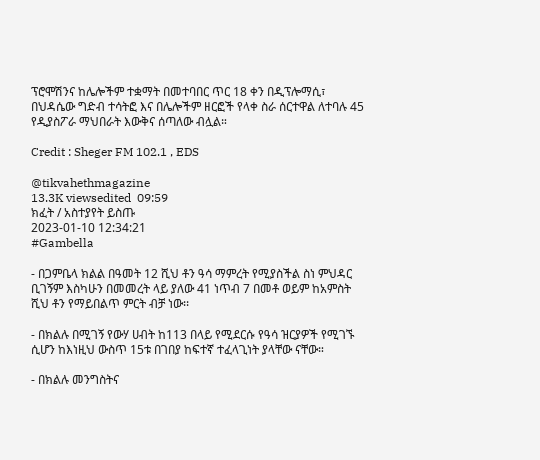ፕሮሞሽንና ከሌሎችም ተቋማት በመተባበር ጥር 18 ቀን በዲፕሎማሲ፣ በህዳሴው ግድብ ተሳትፎ እና በሌሎችም ዘርፎች የላቀ ስራ ሰርተዋል ለተባሉ 45 የዲያስፖራ ማህበራት እውቅና ሰጣለው ብሏል።

Credit : Sheger FM 102.1 , EDS

@tikvahethmagazine
13.3K viewsedited  09:59
ክፈት / አስተያየት ይስጡ
2023-01-10 12:34:21
#Gambella

- በጋምቤላ ክልል በዓመት 12 ሺህ ቶን ዓሳ ማምረት የሚያስችል ስነ ምህዳር ቢገኝም እስካሁን በመመረት ላይ ያለው 41 ነጥብ 7 በመቶ ወይም ከአምስት ሺህ ቶን የማይበልጥ ምርት ብቻ ነው፡፡

- በክልሉ በሚገኝ የውሃ ሀብት ከ113 በላይ የሚደርሱ የዓሳ ዝርያዎች የሚገኙ ሲሆን ከእነዚህ ውስጥ 15ቱ በገበያ ከፍተኛ ተፈላጊነት ያላቸው ናቸው።

- በክልሉ መንግስትና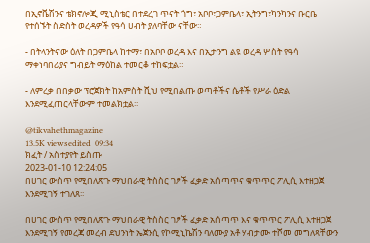በኢኖቬሽንና ቴክኖሎጂ ሚኒስቴር በተደረገ ጥናት ጎግ፣ አቦቦ፣ጋምቤላ፣ ኢትንግ፣ካንካንና ቡርቤ የተሰኙት ስድስት ወረዳዎች የዓሳ ሀብት ያለባቸው ናቸው።

- በትላንትናው ዕለት በጋምቤላ ከተማ፣ በአቦቦ ወረዳ እና በኢታንግ ልዩ ወረዳ ሦስት የዓሳ ማቀነባበሪያና ግብይት ማዕከል ተመርቆ ተከፍቷል።

- ለምረቃ በበቃው ፕሮጀክት ከአምስት ሺህ የሚበልጡ ወጣቶችና ሴቶች የሥራ ዕድል እንደሚፈጠርላቸውም ተመልክቷል፡፡

@tikvahethmagazine
13.5K viewsedited  09:34
ክፈት / አስተያየት ይስጡ
2023-01-10 12:24:05
በሀገር ውስጥ የሚበለጽጉ ማህበራዊ ትስስር ገፆች ፈቃድ አሰጣጥና ቁጥጥር ፖሊሲ እተዘጋጀ እንደሚገኝ ተገለጸ፡፡

በሀገር ውስጥ የሚበለጽጉ ማህበራዊ ትስስር ገፆች ፈቃድ አሰጣጥ እና ቁጥጥር ፖሊሲ እተዘጋጀ እንደሚገኝ የመረጃ መረብ ደህንነት ኤጀንሲ የኮሚኒኬሽን ባለሙያ አቶ ሃብታሙ ተሾመ መግለጻቸውን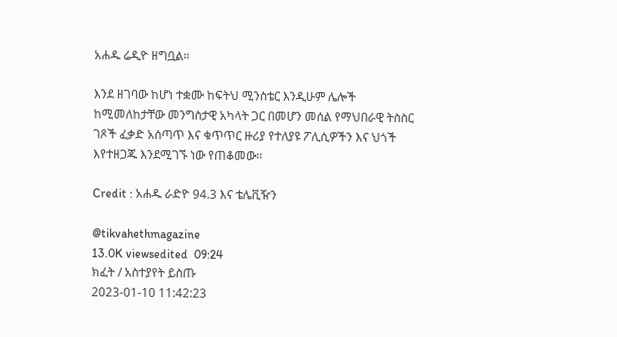አሐዱ ሬዲዮ ዘግቧል።

እንደ ዘገባው ከሆነ ተቋሙ ከፍትህ ሚንስቴር እንዲሁም ሌሎች ከሚመለከታቸው መንግስታዊ አካላት ጋር በመሆን መሰል የማህበራዊ ትስስር ገጾች ፈቃድ አሰጣጥ እና ቁጥጥር ዙሪያ የተለያዩ ፖሊሲዎችን እና ህጎች እየተዘጋጁ እንደሚገኙ ነው የጠቆመው፡፡

Credit : አሐዱ ራድዮ 94.3 እና ቴሌቪዥን

@tikvahethmagazine
13.0K viewsedited  09:24
ክፈት / አስተያየት ይስጡ
2023-01-10 11:42:23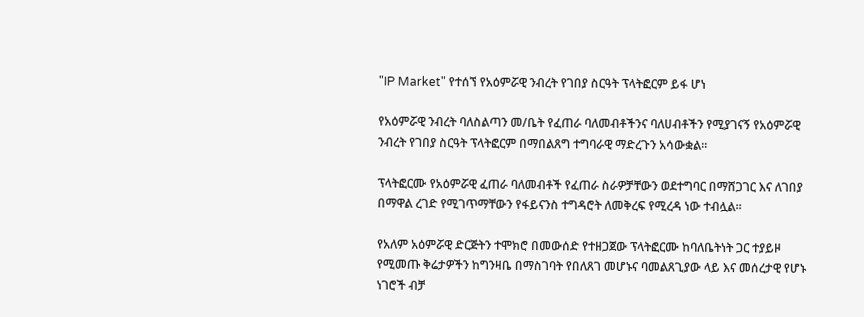"IP Market" የተሰኘ የአዕምሯዊ ንብረት የገበያ ስርዓት ፕላትፎርም ይፋ ሆነ

የአዕምሯዊ ንብረት ባለስልጣን መ/ቤት የፈጠራ ባለመብቶችንና ባለሀብቶችን የሚያገናኝ የአዕምሯዊ ንብረት የገበያ ስርዓት ፕላትፎርም በማበልጸግ ተግባራዊ ማድረጉን አሳውቋል፡፡

ፕላትፎርሙ የአዕምሯዊ ፈጠራ ባለመብቶች የፈጠራ ስራዎቻቸውን ወደተግባር በማሸጋገር እና ለገበያ በማዋል ረገድ የሚገጥማቸውን የፋይናንስ ተግዳሮት ለመቅረፍ የሚረዳ ነው ተብሏል፡፡

የአለም አዕምሯዊ ድርጅትን ተሞክሮ በመውሰድ የተዘጋጀው ፕላትፎርሙ ከባለቤትነት ጋር ተያይዞ የሚመጡ ቅሬታዎችን ከግንዛቤ በማስገባት የበለጸገ መሆኑና ባመልጸጊያው ላይ እና መሰረታዊ የሆኑ ነገሮች ብቻ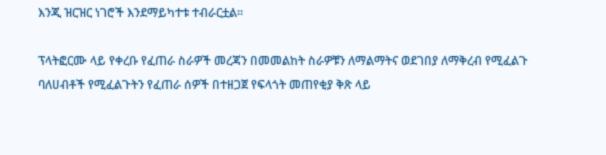እንጂ ዝርዝር ነገሮች እንደማይካተቱ ተብራርቷል፡፡

ፕላትፎርሙ ላይ የቀረቡ የፈጠራ ስራዎች መረጃን በመመልከት ስራዎቹን ለማልማትና ወደገበያ ለማቅረብ የሚፈልጉ ባለሀብቶች የሚፈልጉትን የፈጠራ ሰዎች በተዘጋጀ የፍላጎት መጠየቂያ ቅጽ ላይ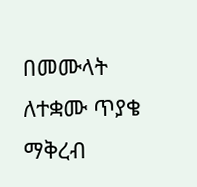በመሙላት ለተቋሙ ጥያቄ ማቅረብ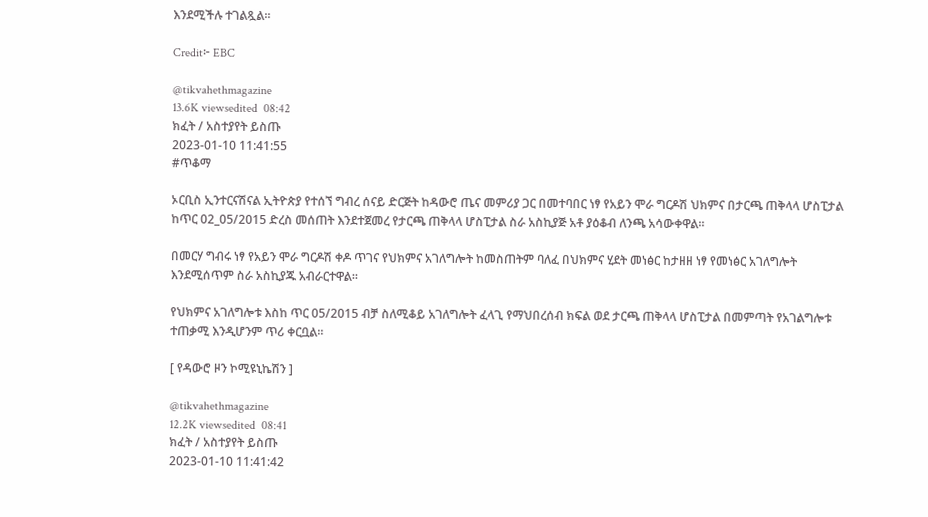እንደሚችሉ ተገልጿል፡፡

Credit፦ EBC

@tikvahethmagazine
13.6K viewsedited  08:42
ክፈት / አስተያየት ይስጡ
2023-01-10 11:41:55
#ጥቆማ

ኦርቢስ ኢንተርናሽናል ኢትዮጵያ የተሰኘ ግብረ ሰናይ ድርጅት ከዳውሮ ጤና መምሪያ ጋር በመተባበር ነፃ የአይን ሞራ ግርዶሽ ህክምና በታርጫ ጠቅላላ ሆስፒታል ከጥር 02_05/2015 ድረስ መሰጠት እንደተጀመረ የታርጫ ጠቅላላ ሆስፒታል ስራ አስኪያጅ አቶ ያዕቆብ ለንጫ አሳውቀዋል።

በመርሃ ግብሩ ነፃ የአይን ሞራ ግርዶሽ ቀዶ ጥገና የህክምና አገለግሎት ከመስጠትም ባለፈ በህክምና ሂደት መነፅር ከታዘዘ ነፃ የመነፅር አገለግሎት እንደሚሰጥም ስራ አስኪያጁ አብራርተዋል።

የህክምና አገለግሎቱ እስከ ጥር 05/2015 ብቻ ስለሚቆይ አገለግሎት ፈላጊ የማህበረሰብ ክፍል ወደ ታርጫ ጠቅላላ ሆስፒታል በመምጣት የአገልግሎቱ ተጠቃሚ እንዲሆንም ጥሪ ቀርቧል።

[ የዳውሮ ዞን ኮሚዩኒኬሽን ]

@tikvahethmagazine
12.2K viewsedited  08:41
ክፈት / አስተያየት ይስጡ
2023-01-10 11:41:42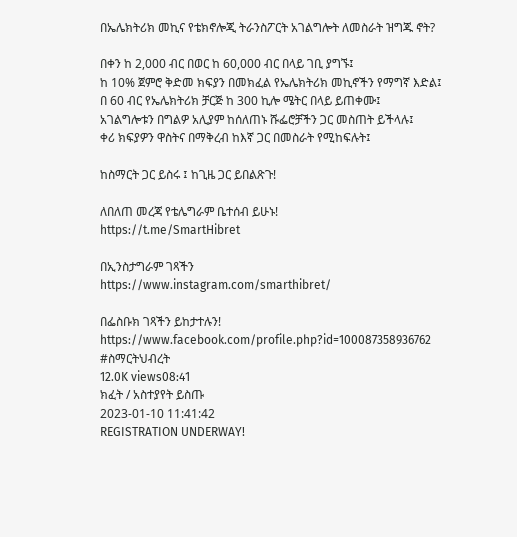በኤሌክትሪክ መኪና የቴክኖሎጂ ትራንስፖርት አገልግሎት ለመስራት ዝግጁ ኖት?

በቀን ከ 2,000 ብር በወር ከ 60,000 ብር በላይ ገቢ ያግኙ፤
ከ 10% ጀምሮ ቅድመ ክፍያን በመክፈል የኤሌክትሪክ መኪኖችን የማግኛ እድል፤
በ 60 ብር የኤሌክትሪክ ቻርጅ ከ 300 ኪሎ ሜትር በላይ ይጠቀሙ፤
አገልግሎቱን በግልዎ አሊያም ከሰለጠኑ ሹፌሮቻችን ጋር መስጠት ይችላሉ፤
ቀሪ ክፍያዎን ዋስትና በማቅረብ ከእኛ ጋር በመስራት የሚከፍሉት፤

ከስማርት ጋር ይስሩ ፤ ከጊዜ ጋር ይበልጽጉ!

ለበለጠ መረጃ የቴሌግራም ቤተሰብ ይሁኑ!
https://t.me/SmartHibret

በኢንስታግራም ገጻችን
https://www.instagram.com/smarthibret/

በፌስቡክ ገጻችን ይከታተሉን!
https://www.facebook.com/profile.php?id=100087358936762
#ስማርትህብረት
12.0K views08:41
ክፈት / አስተያየት ይስጡ
2023-01-10 11:41:42
REGISTRATION UNDERWAY!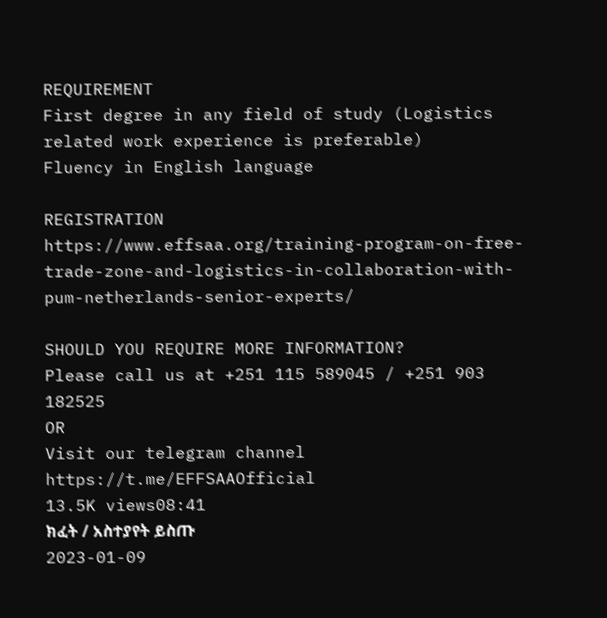REQUIREMENT
First degree in any field of study (Logistics related work experience is preferable)
Fluency in English language

REGISTRATION
https://www.effsaa.org/training-program-on-free-trade-zone-and-logistics-in-collaboration-with-pum-netherlands-senior-experts/

SHOULD YOU REQUIRE MORE INFORMATION?
Please call us at +251 115 589045 / +251 903 182525
OR
Visit our telegram channel
https://t.me/EFFSAAOfficial
13.5K views08:41
ክፈት / አስተያየት ይስጡ
2023-01-09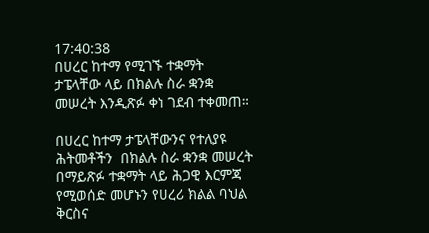17:40:38
በሀረር ከተማ የሚገኙ ተቋማት ታፔላቸው ላይ በክልሉ ስራ ቋንቋ መሠረት እንዲጽፉ ቀነ ገደብ ተቀመጠ።

በሀረር ከተማ ታፔላቸውንና የተለያዩ ሕትመቶችን  በክልሉ ስራ ቋንቋ መሠረት በማይጽፉ ተቋማት ላይ ሕጋዊ እርምጃ የሚወሰድ መሆኑን የሀረሪ ክልል ባህል ቅርስና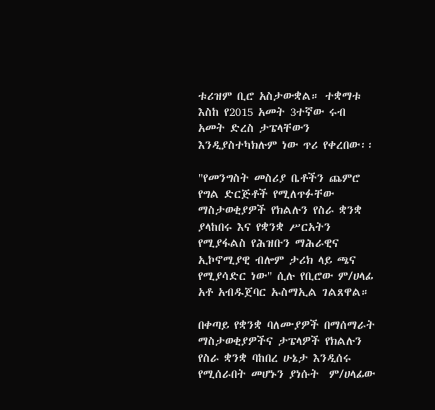ቱሪዝም ቢሮ አስታውቋል። ተቋማቱ እስከ የ2015 አመት 3ተኛው ሩብ አመት ድረስ ታፔላቸውን እንዲያስተካክሉም ነው ጥሪ የቀረበው፡፡

"የመንግስት መስሪያ ቤቶችን ጨምሮ የግል ድርጅቶች የሚለጥፉቸው ማስታወቂያዎች የክልሉን የስራ ቋንቋ ያላከበሩ እና የቋንቋ ሥርአትን የሚያፋልስ የሕዝቡን ማሕራዊና ኢኮኖሚያዊ ብሎም ታሪክ ላይ ጫና የሚያሳድር ነው" ሲሉ የቢሮው ም/ሀላፊ አቶ አብዱጀባር ኡስማኢል ገልጸዋል።

በቀጣይ የቋንቋ ባለሙያዎች በማሰማራት ማስታወቂያዎችና ታፔላዎች የክልሉን የስራ ቋንቋ ባከበረ ሁኔታ እንዲሰሩ የሚሰራበት መሆኑን ያነሱት  ም/ሀላፊው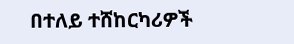በተለይ ተሸከርካሪዎች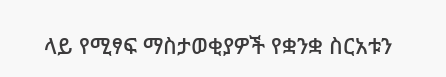ላይ የሚፃፍ ማስታወቂያዎች የቋንቋ ስርአቱን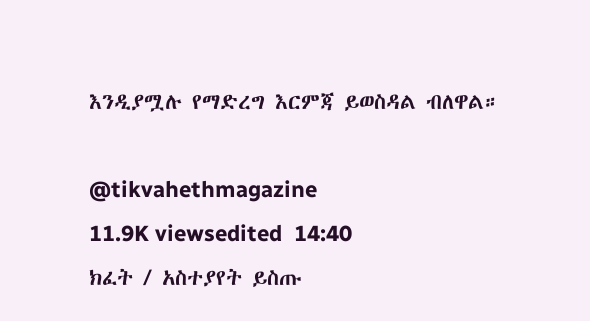እንዲያሟሉ የማድረግ እርምጃ ይወስዳል ብለዋል።

@tikvahethmagazine
11.9K viewsedited  14:40
ክፈት / አስተያየት ይስጡ